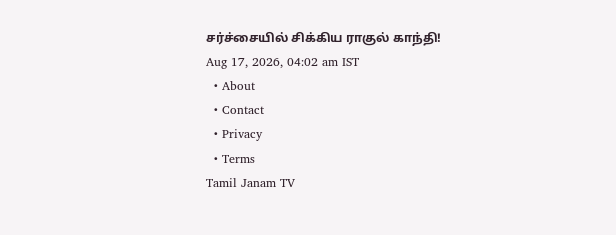சர்ச்சையில் சிக்கிய ராகுல் காந்தி!
Aug 17, 2026, 04:02 am IST
  • About
  • Contact
  • Privacy
  • Terms
Tamil Janam TV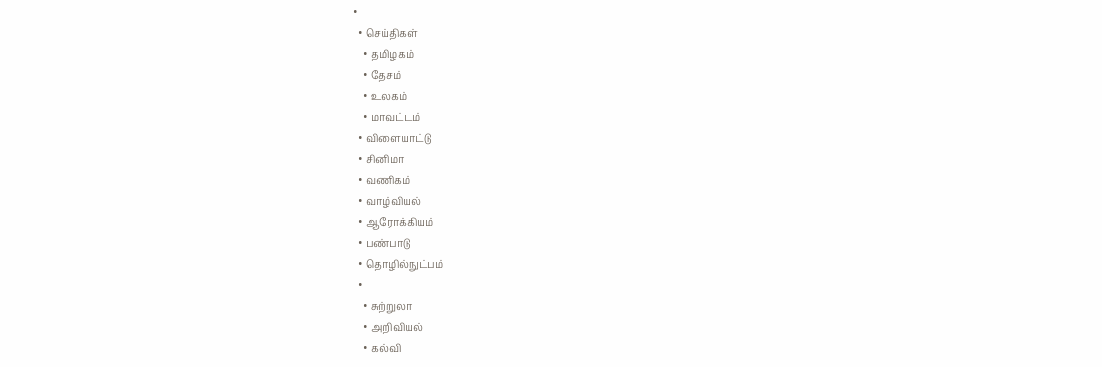•
  • செய்திகள்
    • தமிழகம்
    • தேசம்
    • உலகம்
    • மாவட்டம்
  • விளையாட்டு
  • சினிமா
  • வணிகம்
  • வாழ்வியல்
  • ஆரோக்கியம்
  • பண்பாடு
  • தொழில்நுட்பம்
  •
    • சுற்றுலா
    • அறிவியல்
    • கல்வி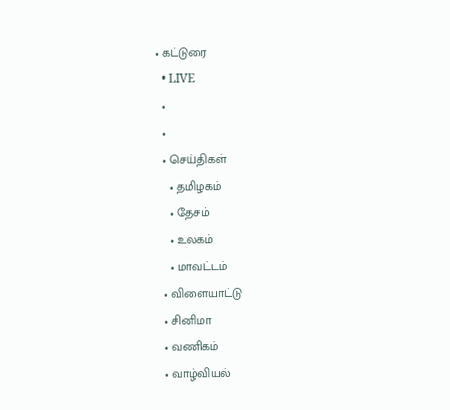• கட்டுரை
  • LIVE
  •
  •
  • செய்திகள்
    • தமிழகம்
    • தேசம்
    • உலகம்
    • மாவட்டம்
  • விளையாட்டு
  • சினிமா
  • வணிகம்
  • வாழ்வியல்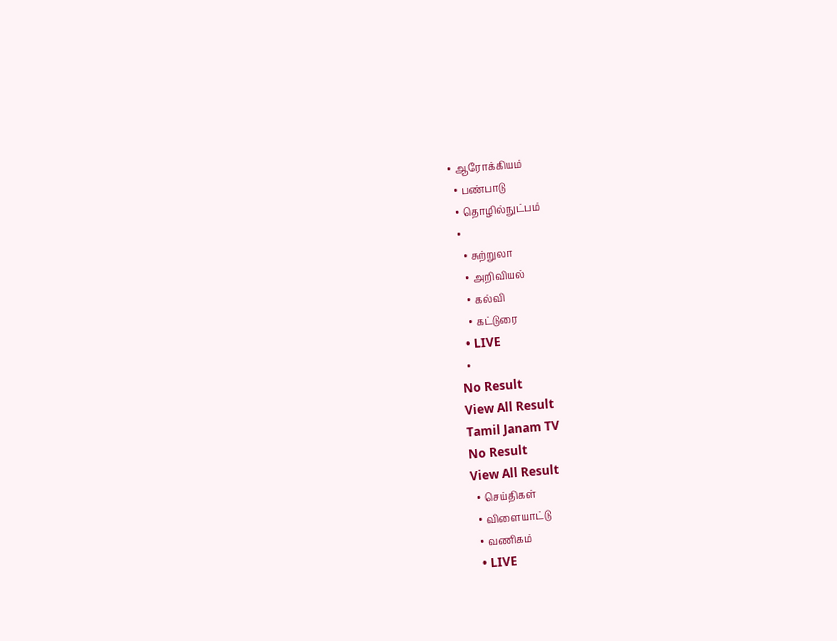• ஆரோக்கியம்
  • பண்பாடு
  • தொழில்நுட்பம்
  •
    • சுற்றுலா
    • அறிவியல்
    • கல்வி
    • கட்டுரை
  • LIVE
  •
No Result
View All Result
Tamil Janam TV
No Result
View All Result
  • செய்திகள்
  • விளையாட்டு
  • வணிகம்
  • LIVE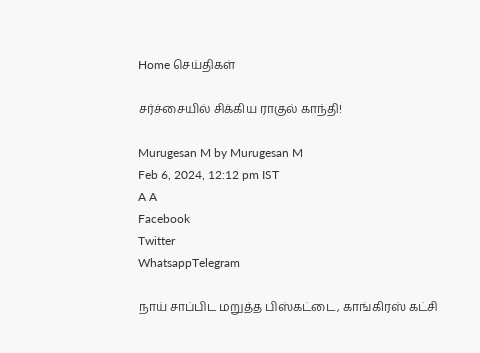Home செய்திகள்

சர்ச்சையில் சிக்கிய ராகுல் காந்தி!

Murugesan M by Murugesan M
Feb 6, 2024, 12:12 pm IST
A A
Facebook
Twitter
WhatsappTelegram

நாய் சாப்பிட மறுத்த பிஸ்கட்டை, காங்கிரஸ் கட்சி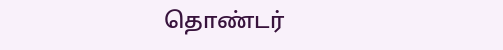தொண்டர்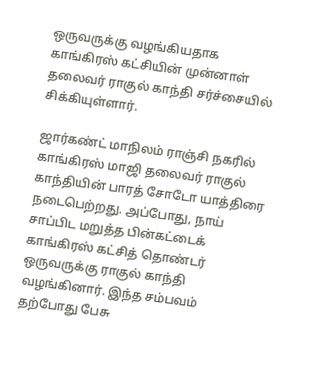ஒருவருக்கு வழங்கியதாக காங்கிரஸ் கட்சியின் முன்னாள் தலைவர் ராகுல் காந்தி சர்ச்சையில் சிக்கியுள்ளார்.

ஜார்கண்ட் மாநிலம் ராஞ்சி நகரில் காங்கிரஸ் மாஜி தலைவர் ராகுல் காந்தியின் பாரத் சோடோ யாத்திரை நடைபெற்றது. அப்போது, நாய் சாப்பிட மறுத்த பின்கட்டைக் காங்கிரஸ் கட்சித் தொண்டர் ஒருவருக்கு ராகுல் காந்தி வழங்கினார். இந்த சம்பவம் தற்போது பேசு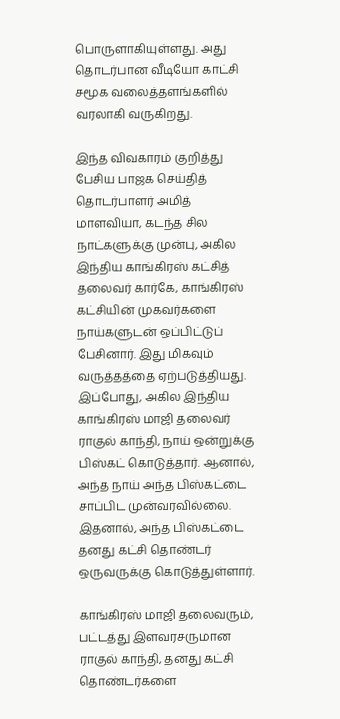பொருளாகியுள்ளது. அது தொடர்பான வீடியோ காட்சி சமூக வலைத்தளங்களில் வரலாகி வருகிறது.

இந்த விவகாரம் குறித்து பேசிய பாஜக செய்தித் தொடர்பாளர் அமித் மாளவியா, கடந்த சில நாட்களுக்கு முன்பு, அகில இந்திய காங்கிரஸ் கட்சித் தலைவர் கார்கே, காங்கிரஸ் கட்சியின் முகவர்களை நாய்களுடன் ஒப்பிட்டுப் பேசினார். இது மிகவும் வருத்தத்தை ஏற்படுத்தியது. இப்போது, அகில இந்திய காங்கிரஸ் மாஜி தலைவர் ராகுல் காந்தி, நாய் ஒன்றுக்கு பிஸ்கட் கொடுத்தார். ஆனால், அந்த நாய் அந்த பிஸ்கட்டை சாப்பிட முன்வரவில்லை. இதனால், அந்த பிஸ்கட்டை தனது கட்சி தொண்டர் ஒருவருக்கு கொடுத்துள்ளார்.

காங்கிரஸ் மாஜி தலைவரும், பட்டத்து இளவரசருமான ராகுல் காந்தி, தனது கட்சி தொண்டர்களை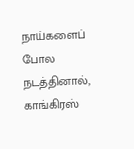நாய்களைப் போல நடத்தினால், காங்கிரஸ்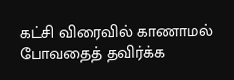கட்சி விரைவில் காணாமல் போவதைத் தவிர்க்க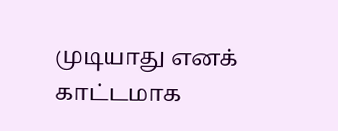முடியாது எனக் காட்டமாக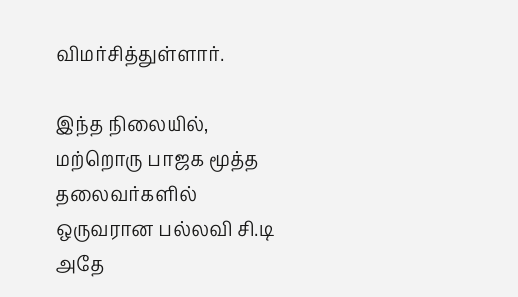விமர்சித்துள்ளார்.

இந்த நிலையில், மற்றொரு பாஜக மூத்த தலைவர்களில் ஒருவரான பல்லவி சி.டி அதே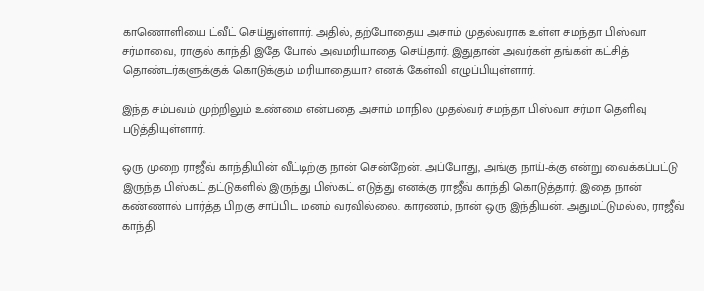காணொளியை ட்வீட் செய்துள்ளார். அதில், தற்போதைய அசாம் முதல்வராக உள்ள சமந்தா பிஸ்வா சர்மாவை, ராகுல் காந்தி இதே போல் அவமரியாதை செய்தார். இதுதான் அவர்கள் தங்கள் கட்சித் தொண்டர்களுக்குக் கொடுக்கும் மரியாதையா? எனக் கேள்வி எழுப்பியுள்ளார்.

இந்த சம்பவம் முற்றிலும் உண்மை என்பதை அசாம் மாநில முதல்வர் சமந்தா பிஸ்வா சர்மா தெளிவு படுத்தியுள்ளார்.

ஒரு முறை ராஜீவ் காந்தியின் வீட்டிற்கு நான் சென்றேன். அப்போது, அங்கு நாய்-க்கு என்று வைக்கப்பட்டு இருந்த பிஸ்கட் தட்டுகளில் இருந்து பிஸ்கட் எடுத்து எனக்கு ராஜீவ் காந்தி கொடுத்தார். இதை நான் கண்ணால் பார்த்த பிறகு சாப்பிட மனம் வரவில்லை. காரணம், நான் ஒரு இந்தியன். அதுமட்டுமல்ல, ராஜீவ் காந்தி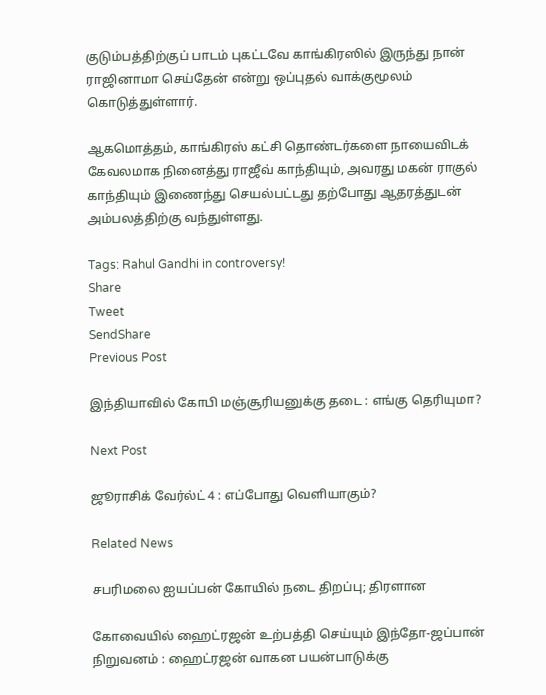குடும்பத்திற்குப் பாடம் புகட்டவே காங்கிரஸில் இருந்து நான் ராஜினாமா செய்தேன் என்று ஒப்புதல் வாக்குமூலம் கொடுத்துள்ளார்.

ஆகமொத்தம், காங்கிரஸ் கட்சி தொண்டர்களை நாயைவிடக் கேவலமாக நினைத்து ராஜீவ் காந்தியும், அவரது மகன் ராகுல் காந்தியும் இணைந்து செயல்பட்டது தற்போது ஆதரத்துடன் அம்பலத்திற்கு வந்துள்ளது.

Tags: Rahul Gandhi in controversy!
Share
Tweet
SendShare
Previous Post

இந்தியாவில் கோபி மஞ்சூரியனுக்கு தடை : எங்கு தெரியுமா?

Next Post

ஜூராசிக் வேர்ல்ட் 4 : எப்போது வெளியாகும்?

Related News

சபரிமலை ஐயப்பன் கோயில் நடை திறப்பு; திரளான

கோவையில் ஹைட்ரஜன் உற்பத்தி செய்யும் இந்தோ-ஜப்பான் நிறுவனம் : ஹைட்ரஜன் வாகன பயன்பாடுக்கு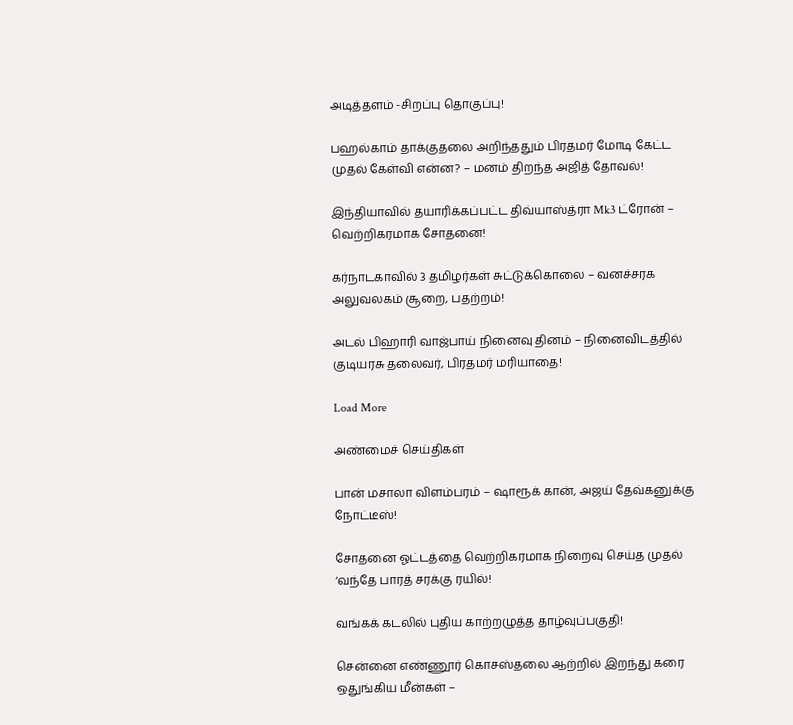அடித்தளம் -சிறப்பு தொகுப்பு!

பஹல்காம் தாக்குதலை அறிந்ததும் பிரதமர் மோடி கேட்ட முதல் கேள்வி என்ன? – மனம் திறந்த அஜித் தோவல்!

இந்தியாவில் தயாரிக்கப்பட்ட திவ்யாஸ்த்ரா Mk3 ட்ரோன் – வெற்றிகரமாக சோதனை!

கர்நாடகாவில் 3 தமிழர்கள் சுட்டுக்கொலை – வனச்சரக அலுவலகம் சூறை, பதற்றம்!

அடல் பிஹாரி வாஜ்பாய் நினைவு தினம் – நினைவிடத்தில் குடியரசு தலைவர், பிரதமர் மரியாதை!

Load More

அண்மைச் செய்திகள்

பான் மசாலா விளம்பரம் – ஷாரூக் கான், அஜய் தேவ்கனுக்கு நோட்டீஸ்!

சோதனை ஓட்டத்தை வெற்றிகரமாக நிறைவு செய்த முதல் ‘வந்தே பாரத் சரக்கு ரயில்!

வங்கக் கடலில் புதிய காற்றழுத்த தாழ்வுப்பகுதி!

சென்னை எண்ணூர் கொசஸ்தலை ஆற்றில் இறந்து கரை ஒதுங்கிய மீன்கள் –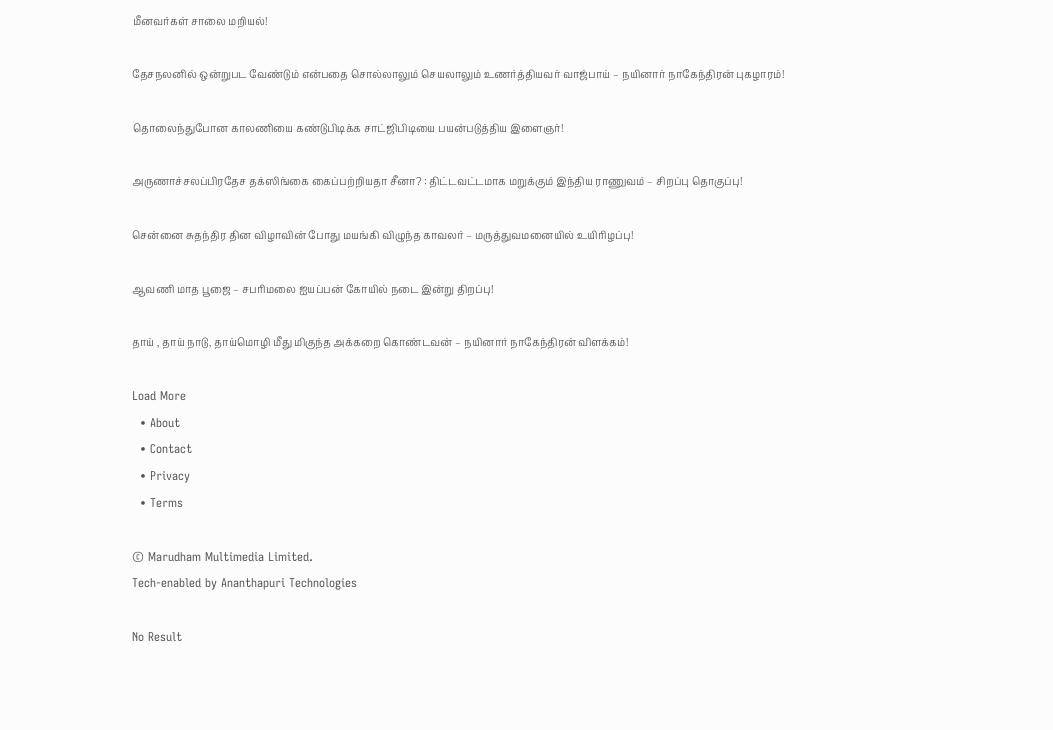மீனவர்கள் சாலை மறியல்!

தேசநலனில் ஒன்றுபட வேண்டும் என்பதை சொல்லாலும் செயலாலும் உணர்த்தியவர் வாஜ்பாய் – நயினார் நாகேந்திரன் புகழாரம்!

தொலைந்துபோன காலணியை கண்டுபிடிக்க சாட்ஜிபிடியை பயன்படுத்திய இளைஞர்!

அருணாச்சலப்பிரதேச தக்ஸிங்கை கைப்பற்றியதா சீனா? : திட்டவட்டமாக மறுக்கும் இந்திய ராணுவம் – சிறப்பு தொகுப்பு!

சென்னை சுதந்திர தின விழாவின் போது மயங்கி விழுந்த காவலர் – மருத்துவமனையில் உயிரிழப்பு!

ஆவணி மாத பூஜை – சபரிமலை ஐயப்பன் கோயில் நடை இன்று திறப்பு!

தாய் , தாய் நாடு, தாய்மொழி மீது மிகுந்த அக்கறை கொண்டவன் – நயினார் நாகேந்திரன் விளக்கம்!

Load More
  • About
  • Contact
  • Privacy
  • Terms

© Marudham Multimedia Limited.
Tech-enabled by Ananthapuri Technologies

No Result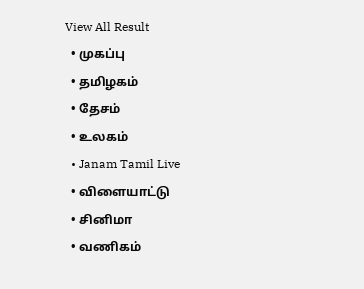View All Result
  • முகப்பு
  • தமிழகம்
  • தேசம்
  • உலகம்
  • Janam Tamil Live
  • விளையாட்டு
  • சினிமா
  • வணிகம்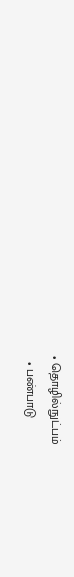• தொழில்நுட்பம்
  • பண்பாடு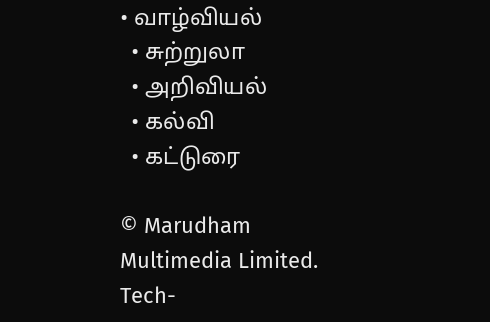• வாழ்வியல்
  • சுற்றுலா
  • அறிவியல்
  • கல்வி
  • கட்டுரை

© Marudham Multimedia Limited.
Tech-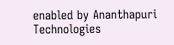enabled by Ananthapuri Technologies